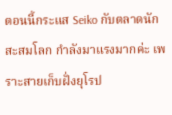ตอนนี้กระแส Seiko กับตลาดนักสะสมโลก กำลังมาแรงมากค่ะ เพราะสายเก็บฝั่งยุโรป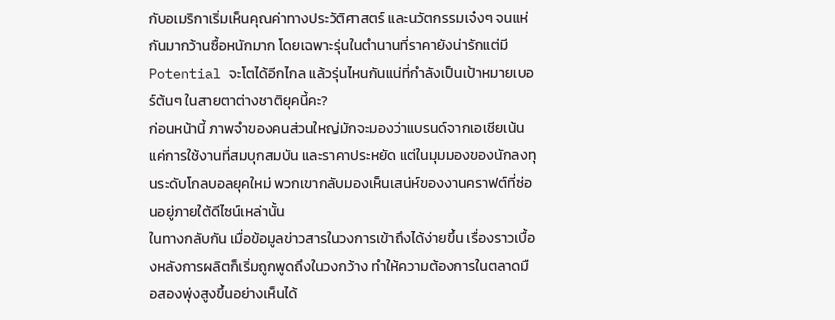กับอเมริกาเริ่มเห็นคุณค่าทางประวัติศาสตร์ และนวัตกรรมเจ๋งๆ จนแห่กันมากว้านซื้อหนักมาก โดยเฉพาะรุ่นในตำนานที่ราคายังน่ารักแต่มี Potential จะโตได้อีกไกล แล้วรุ่นไหนกันแน่ที่กำลังเป็นเป้าหมายเบอร์ต้นๆ ในสายตาต่างชาติยุคนี้คะ?
ก่อนหน้านี้ ภาพจำของคนส่วนใหญ่มักจะมองว่าแบรนด์จากเอเชียเน้นแค่การใช้งานที่สมบุกสมบัน และราคาประหยัด แต่ในมุมมองของนักลงทุนระดับโกลบอลยุคใหม่ พวกเขากลับมองเห็นเสน่ห์ของงานคราฟต์ที่ซ่อนอยู่ภายใต้ดีไซน์เหล่านั้น
ในทางกลับกัน เมื่อข้อมูลข่าวสารในวงการเข้าถึงได้ง่ายขึ้น เรื่องราวเบื้องหลังการผลิตก็เริ่มถูกพูดถึงในวงกว้าง ทำให้ความต้องการในตลาดมือสองพุ่งสูงขึ้นอย่างเห็นได้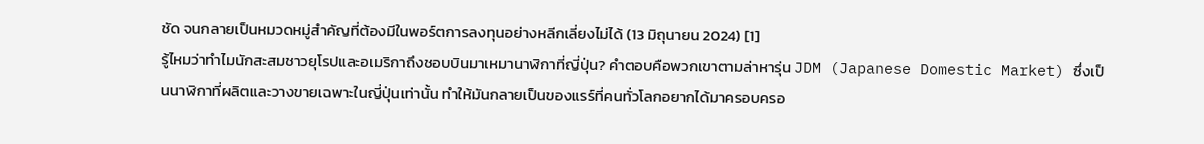ชัด จนกลายเป็นหมวดหมู่สำคัญที่ต้องมีในพอร์ตการลงทุนอย่างหลีกเลี่ยงไม่ได้ (13 มิถุนายน 2024) [1]
รู้ไหมว่าทำไมนักสะสมชาวยุโรปและอเมริกาถึงชอบบินมาเหมานาฬิกาที่ญี่ปุ่น? คำตอบคือพวกเขาตามล่าหารุ่น JDM (Japanese Domestic Market) ซึ่งเป็นนาฬิกาที่ผลิตและวางขายเฉพาะในญี่ปุ่นเท่านั้น ทำให้มันกลายเป็นของแรร์ที่คนทั่วโลกอยากได้มาครอบครอ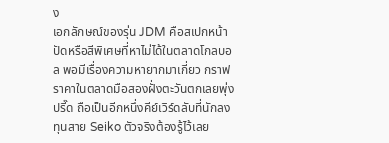ง
เอกลักษณ์ของรุ่น JDM คือสเปกหน้าปัดหรือสีพิเศษที่หาไม่ได้ในตลาดโกลบอล พอมีเรื่องความหายากมาเกี่ยว กราฟราคาในตลาดมือสองฝั่งตะวันตกเลยพุ่งปรี๊ด ถือเป็นอีกหนึ่งคีย์เวิร์ดลับที่นักลงทุนสาย Seiko ตัวจริงต้องรู้ไว้เลย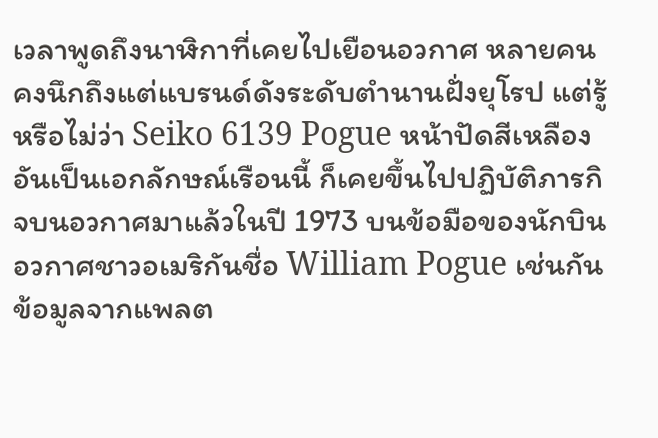เวลาพูดถึงนาฬิกาที่เคยไปเยือนอวกาศ หลายคนคงนึกถึงแต่แบรนด์ดังระดับตำนานฝั่งยุโรป แต่รู้หรือไม่ว่า Seiko 6139 Pogue หน้าปัดสีเหลืองอันเป็นเอกลักษณ์เรือนนี้ ก็เคยขึ้นไปปฏิบัติภารกิจบนอวกาศมาแล้วในปี 1973 บนข้อมือของนักบินอวกาศชาวอเมริกันชื่อ William Pogue เช่นกัน
ข้อมูลจากแพลต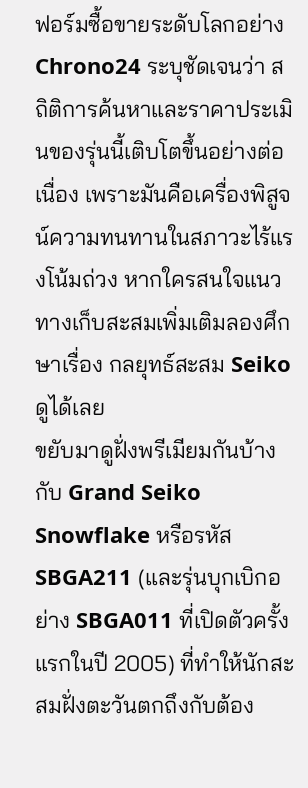ฟอร์มซื้อขายระดับโลกอย่าง Chrono24 ระบุชัดเจนว่า สถิติการค้นหาและราคาประเมินของรุ่นนี้เติบโตขึ้นอย่างต่อเนื่อง เพราะมันคือเครื่องพิสูจน์ความทนทานในสภาวะไร้แรงโน้มถ่วง หากใครสนใจแนวทางเก็บสะสมเพิ่มเติมลองศึกษาเรื่อง กลยุทธ์สะสม Seiko ดูได้เลย
ขยับมาดูฝั่งพรีเมียมกันบ้างกับ Grand Seiko Snowflake หรือรหัส SBGA211 (และรุ่นบุกเบิกอย่าง SBGA011 ที่เปิดตัวครั้งแรกในปี 2005) ที่ทำให้นักสะสมฝั่งตะวันตกถึงกับต้อง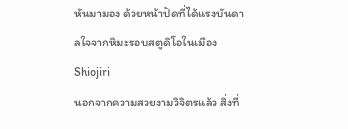หันมามอง ด้วยหน้าปัดที่ได้แรงบันดาลใจจากหิมะรอบสตูดิโอในเมือง Shiojiri
นอกจากความสวยงามวิจิตรแล้ว สิ่งที่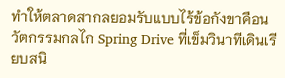ทำให้ตลาดสากลยอมรับแบบไร้ข้อกังขาคือนวัตกรรมกลไก Spring Drive ที่เข็มวินาทีเดินเรียบสนิ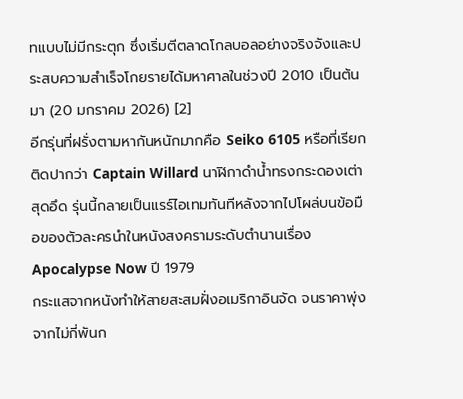ทแบบไม่มีกระตุก ซึ่งเริ่มตีตลาดโกลบอลอย่างจริงจังและประสบความสำเร็จโกยรายได้มหาศาลในช่วงปี 2010 เป็นต้นมา (20 มกราคม 2026) [2]
อีกรุ่นที่ฝรั่งตามหากันหนักมากคือ Seiko 6105 หรือที่เรียกติดปากว่า Captain Willard นาฬิกาดำน้ำทรงกระดองเต่าสุดอึด รุ่นนี้กลายเป็นแรร์ไอเทมทันทีหลังจากไปโผล่บนข้อมือของตัวละครนำในหนังสงครามระดับตำนานเรื่อง Apocalypse Now ปี 1979
กระแสจากหนังทำให้สายสะสมฝั่งอเมริกาอินจัด จนราคาพุ่งจากไม่กี่พันก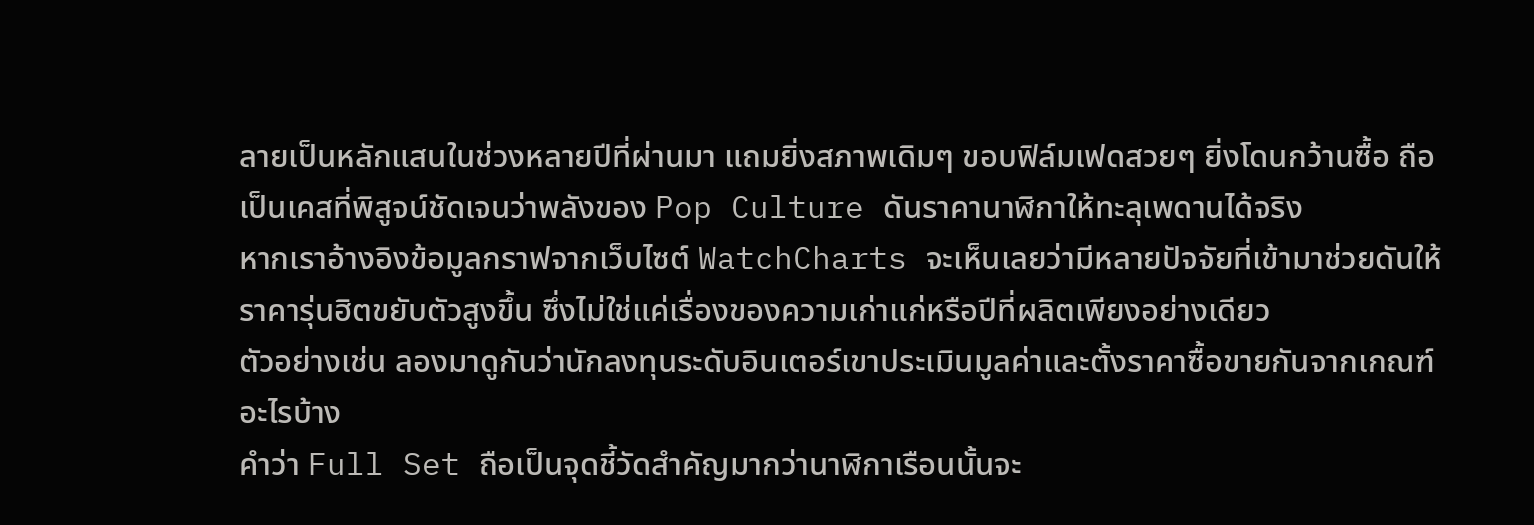ลายเป็นหลักแสนในช่วงหลายปีที่ผ่านมา แถมยิ่งสภาพเดิมๆ ขอบฟิล์มเฟดสวยๆ ยิ่งโดนกว้านซื้อ ถือเป็นเคสที่พิสูจน์ชัดเจนว่าพลังของ Pop Culture ดันราคานาฬิกาให้ทะลุเพดานได้จริง
หากเราอ้างอิงข้อมูลกราฟจากเว็บไซต์ WatchCharts จะเห็นเลยว่ามีหลายปัจจัยที่เข้ามาช่วยดันให้ราคารุ่นฮิตขยับตัวสูงขึ้น ซึ่งไม่ใช่แค่เรื่องของความเก่าแก่หรือปีที่ผลิตเพียงอย่างเดียว
ตัวอย่างเช่น ลองมาดูกันว่านักลงทุนระดับอินเตอร์เขาประเมินมูลค่าและตั้งราคาซื้อขายกันจากเกณฑ์อะไรบ้าง
คำว่า Full Set ถือเป็นจุดชี้วัดสำคัญมากว่านาฬิกาเรือนนั้นจะ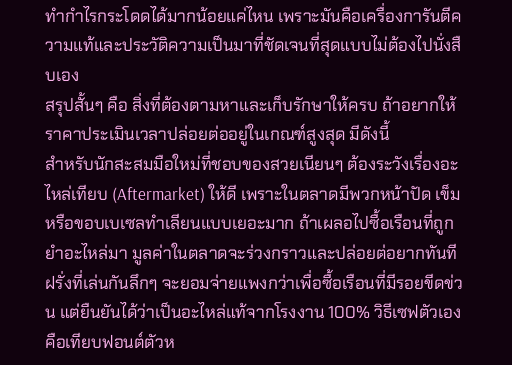ทำกำไรกระโดดได้มากน้อยแค่ไหน เพราะมันคือเครื่องการันตีความแท้และประวัติความเป็นมาที่ชัดเจนที่สุดแบบไม่ต้องไปนั่งสืบเอง
สรุปสั้นๆ คือ สิ่งที่ต้องตามหาและเก็บรักษาให้ครบ ถ้าอยากให้ราคาประเมินเวลาปล่อยต่ออยู่ในเกณฑ์สูงสุด มีดังนี้
สำหรับนักสะสมมือใหม่ที่ชอบของสวยเนียนๆ ต้องระวังเรื่องอะไหล่เทียบ (Aftermarket) ให้ดี เพราะในตลาดมีพวกหน้าปัด เข็ม หรือขอบเบเซลทำเลียนแบบเยอะมาก ถ้าเผลอไปซื้อเรือนที่ถูกยำอะไหล่มา มูลค่าในตลาดจะร่วงกราวและปล่อยต่อยากทันที
ฝรั่งที่เล่นกันลึกๆ จะยอมจ่ายแพงกว่าเพื่อซื้อเรือนที่มีรอยขีดข่วน แต่ยืนยันได้ว่าเป็นอะไหล่แท้จากโรงงาน 100% วิธีเซฟตัวเองคือเทียบฟอนต์ตัวห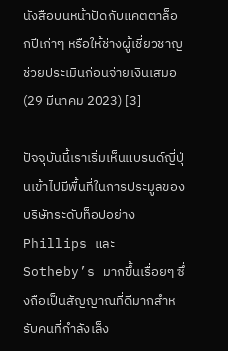นังสือบนหน้าปัดกับแคตตาล็อกปีเก่าๆ หรือให้ช่างผู้เชี่ยวชาญช่วยประเมินก่อนจ่ายเงินเสมอ (29 มีนาคม 2023) [3]

ปัจจุบันนี้เราเริ่มเห็นแบรนด์ญี่ปุ่นเข้าไปมีพื้นที่ในการประมูลของบริษัทระดับท็อปอย่าง Phillips และ Sotheby’s มากขึ้นเรื่อยๆ ซึ่งถือเป็นสัญญาณที่ดีมากสำหรับคนที่กำลังเล็ง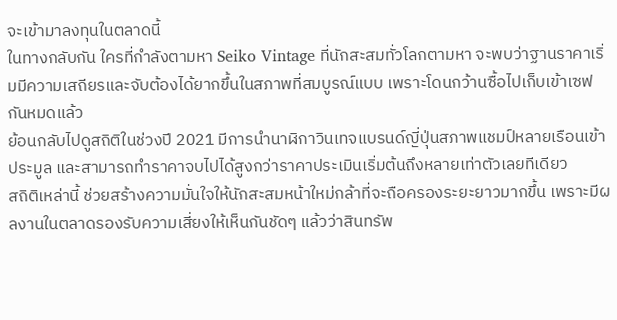จะเข้ามาลงทุนในตลาดนี้
ในทางกลับกัน ใครที่กำลังตามหา Seiko Vintage ที่นักสะสมทั่วโลกตามหา จะพบว่าฐานราคาเริ่มมีความเสถียรและจับต้องได้ยากขึ้นในสภาพที่สมบูรณ์แบบ เพราะโดนกว้านซื้อไปเก็บเข้าเซฟกันหมดแล้ว
ย้อนกลับไปดูสถิติในช่วงปี 2021 มีการนำนาฬิกาวินเทจแบรนด์ญี่ปุ่นสภาพแชมป์หลายเรือนเข้าประมูล และสามารถทำราคาจบไปได้สูงกว่าราคาประเมินเริ่มต้นถึงหลายเท่าตัวเลยทีเดียว
สถิติเหล่านี้ ช่วยสร้างความมั่นใจให้นักสะสมหน้าใหม่กล้าที่จะถือครองระยะยาวมากขึ้น เพราะมีผลงานในตลาดรองรับความเสี่ยงให้เห็นกันชัดๆ แล้วว่าสินทรัพ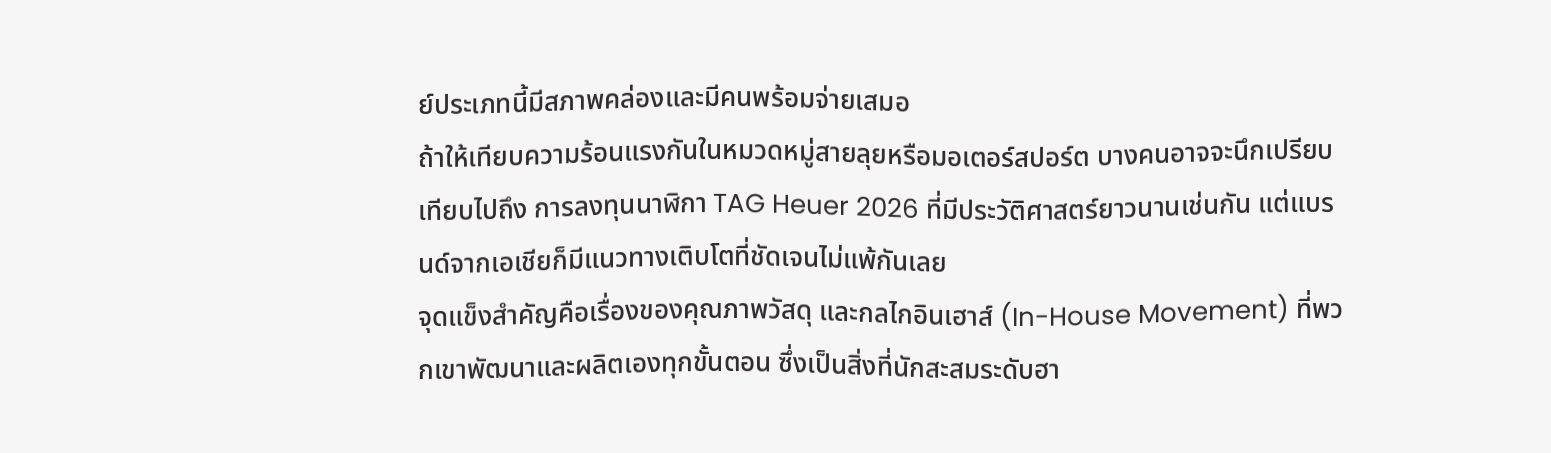ย์ประเภทนี้มีสภาพคล่องและมีคนพร้อมจ่ายเสมอ
ถ้าให้เทียบความร้อนแรงกันในหมวดหมู่สายลุยหรือมอเตอร์สปอร์ต บางคนอาจจะนึกเปรียบเทียบไปถึง การลงทุนนาฬิกา TAG Heuer 2026 ที่มีประวัติศาสตร์ยาวนานเช่นกัน แต่แบรนด์จากเอเชียก็มีแนวทางเติบโตที่ชัดเจนไม่แพ้กันเลย
จุดแข็งสำคัญคือเรื่องของคุณภาพวัสดุ และกลไกอินเฮาส์ (In-House Movement) ที่พวกเขาพัฒนาและผลิตเองทุกขั้นตอน ซึ่งเป็นสิ่งที่นักสะสมระดับฮา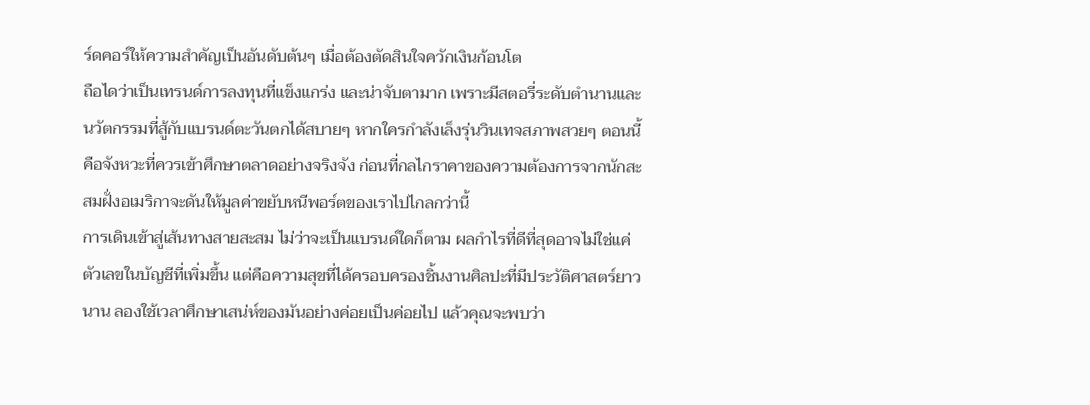ร์ดคอร์ให้ความสำคัญเป็นอันดับต้นๆ เมื่อต้องตัดสินใจควักเงินก้อนโต
ถือไดว่าเป็นเทรนด์การลงทุนที่แข็งแกร่ง และน่าจับตามาก เพราะมีสตอรี่ระดับตำนานและนวัตกรรมที่สู้กับแบรนด์ตะวันตกได้สบายๆ หากใครกำลังเล็งรุ่นวินเทจสภาพสวยๆ ตอนนี้คือจังหวะที่ควรเข้าศึกษาตลาดอย่างจริงจัง ก่อนที่กลไกราคาของความต้องการจากนักสะสมฝั่งอเมริกาจะดันให้มูลค่าขยับหนีพอร์ตของเราไปไกลกว่านี้
การเดินเข้าสู่เส้นทางสายสะสม ไม่ว่าจะเป็นแบรนด์ใดก็ตาม ผลกำไรที่ดีที่สุดอาจไม่ใช่แค่ตัวเลขในบัญชีที่เพิ่มขึ้น แต่คือความสุขที่ได้ครอบครองชิ้นงานศิลปะที่มีประวัติศาสตร์ยาวนาน ลองใช้เวลาศึกษาเสน่ห์ของมันอย่างค่อยเป็นค่อยไป แล้วคุณจะพบว่า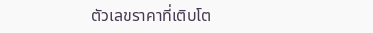ตัวเลขราคาที่เติบโต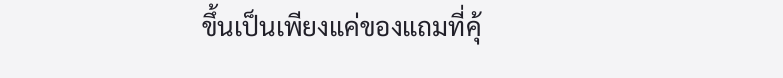ขึ้นเป็นเพียงแค่ของแถมที่คุ้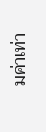มค่าเท่า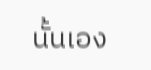นั้นเอง